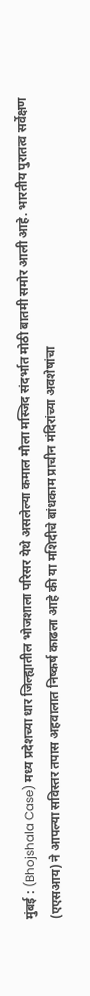मुंबई : (Bhojshala Case) मध्य प्रदेशच्या धार जिल्ह्यातील भोजशाला परिसर येथे असलेल्या कमाल मौला मस्जिद संदर्भात मोठी बातमी समोर आली आहे. भारतीय पुरातत्व सर्वेक्षण (एएसआय) ने आपल्या सविस्तर तपास अहवालात निष्कर्ष काढला आहे की या मशिदीचे बांधकाम प्राचीन मंदिरांच्या अवशेषांचा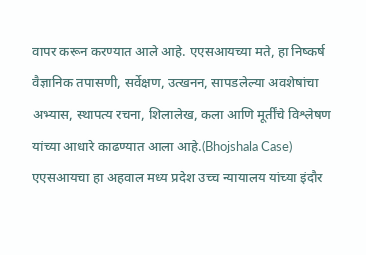वापर करून करण्यात आले आहे. एएसआयच्या मते, हा निष्कर्ष वैज्ञानिक तपासणी, सर्वेक्षण, उत्खनन, सापडलेल्या अवशेषांचा अभ्यास, स्थापत्य रचना, शिलालेख, कला आणि मूर्तींचे विश्लेषण यांच्या आधारे काढण्यात आला आहे.(Bhojshala Case)
एएसआयचा हा अहवाल मध्य प्रदेश उच्च न्यायालय यांच्या इंदौर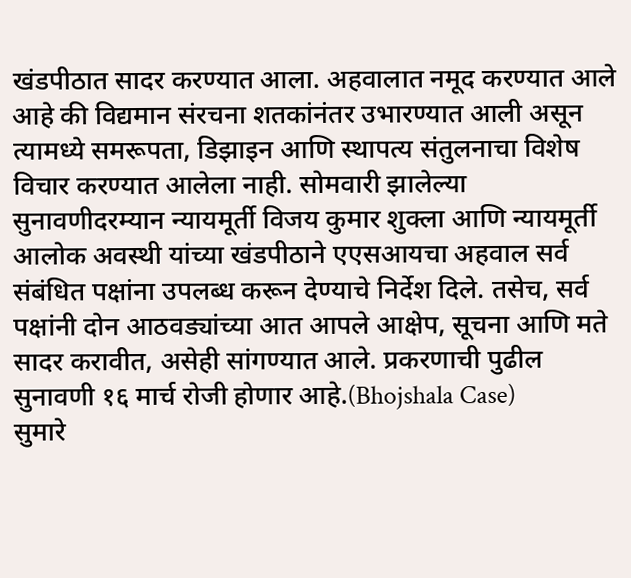खंडपीठात सादर करण्यात आला. अहवालात नमूद करण्यात आले आहे की विद्यमान संरचना शतकांनंतर उभारण्यात आली असून त्यामध्ये समरूपता, डिझाइन आणि स्थापत्य संतुलनाचा विशेष विचार करण्यात आलेला नाही. सोमवारी झालेल्या सुनावणीदरम्यान न्यायमूर्ती विजय कुमार शुक्ला आणि न्यायमूर्ती आलोक अवस्थी यांच्या खंडपीठाने एएसआयचा अहवाल सर्व संबंधित पक्षांना उपलब्ध करून देण्याचे निर्देश दिले. तसेच, सर्व पक्षांनी दोन आठवड्यांच्या आत आपले आक्षेप, सूचना आणि मते सादर करावीत, असेही सांगण्यात आले. प्रकरणाची पुढील सुनावणी १६ मार्च रोजी होणार आहे.(Bhojshala Case)
सुमारे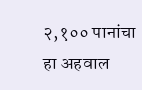२,१०० पानांचा हा अहवाल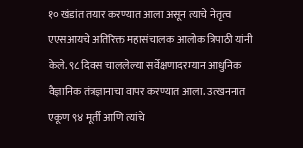१० खंडांत तयार करण्यात आला असून त्याचे नेतृत्व एएसआयचे अतिरिक्त महासंचालक आलोक त्रिपाठी यांनी केले. ९८ दिवस चाललेल्या सर्वेक्षणादरम्यान आधुनिक वैज्ञानिक तंत्रज्ञानाचा वापर करण्यात आला. उत्खननात एकूण ९४ मूर्ती आणि त्यांचे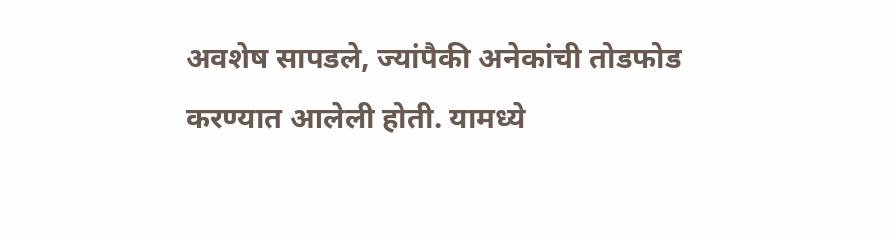अवशेष सापडले, ज्यांपैकी अनेकांची तोडफोड करण्यात आलेली होती. यामध्ये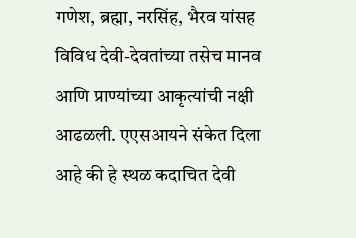गणेश, ब्रह्मा, नरसिंह, भैरव यांसह विविध देवी-देवतांच्या तसेच मानव आणि प्राण्यांच्या आकृत्यांची नक्षी आढळली. एएसआयने संकेत दिला आहे की हे स्थळ कदाचित देवी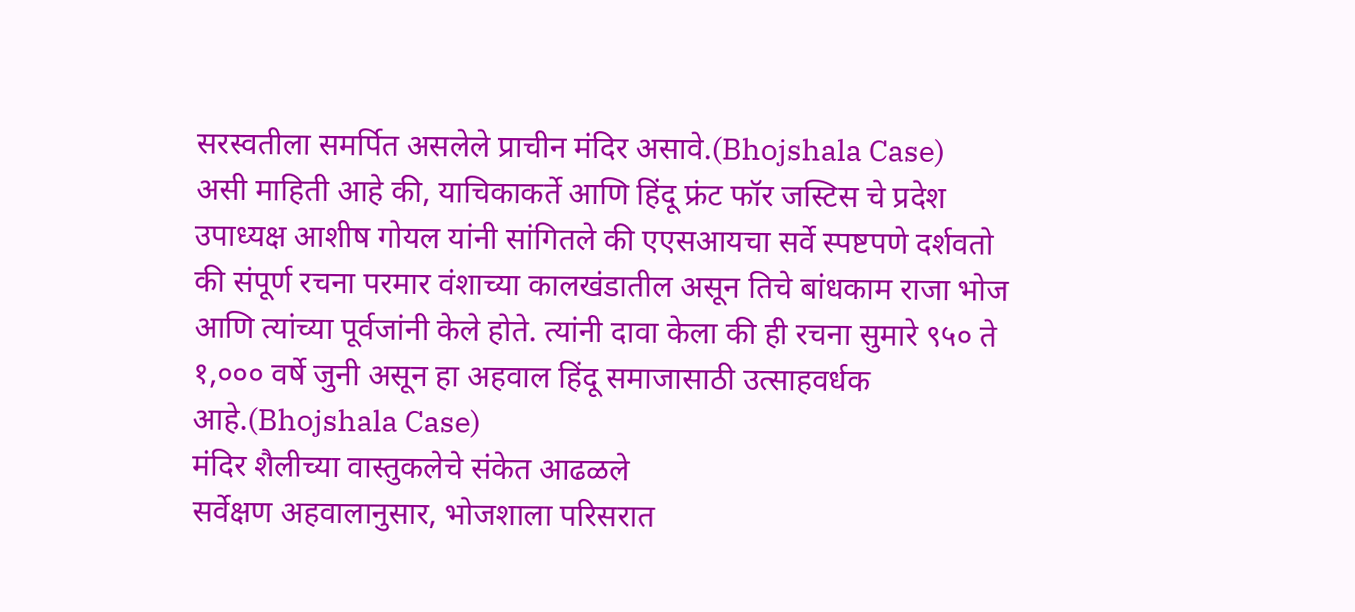सरस्वतीला समर्पित असलेले प्राचीन मंदिर असावे.(Bhojshala Case)
असी माहिती आहे की, याचिकाकर्ते आणि हिंदू फ्रंट फॉर जस्टिस चे प्रदेश उपाध्यक्ष आशीष गोयल यांनी सांगितले की एएसआयचा सर्वे स्पष्टपणे दर्शवतो की संपूर्ण रचना परमार वंशाच्या कालखंडातील असून तिचे बांधकाम राजा भोज आणि त्यांच्या पूर्वजांनी केले होते. त्यांनी दावा केला की ही रचना सुमारे ९५० ते १,००० वर्षे जुनी असून हा अहवाल हिंदू समाजासाठी उत्साहवर्धक आहे.(Bhojshala Case)
मंदिर शैलीच्या वास्तुकलेचे संकेत आढळले
सर्वेक्षण अहवालानुसार, भोजशाला परिसरात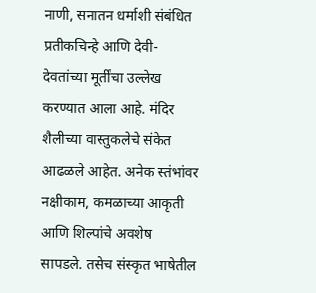नाणी, सनातन धर्माशी संबंधित प्रतीकचिन्हे आणि देवी-देवतांच्या मूर्तींचा उल्लेख करण्यात आला आहे. मंदिर शैलीच्या वास्तुकलेचे संकेत आढळले आहेत. अनेक स्तंभांवर नक्षीकाम, कमळाच्या आकृती आणि शिल्पांचे अवशेष सापडले. तसेच संस्कृत भाषेतील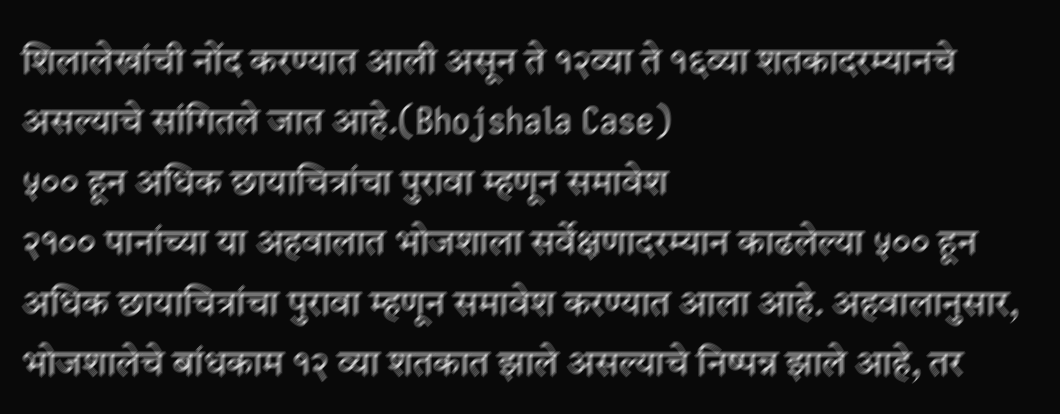शिलालेखांची नोंद करण्यात आली असून ते १२व्या ते १६व्या शतकादरम्यानचे असल्याचे सांगितले जात आहे.(Bhojshala Case)
५०० हून अधिक छायाचित्रांचा पुरावा म्हणून समावेश
२१०० पानांच्या या अहवालात भोजशाला सर्वेक्षणादरम्यान काढलेल्या ५०० हून अधिक छायाचित्रांचा पुरावा म्हणून समावेश करण्यात आला आहे. अहवालानुसार, भोजशालेचे बांधकाम १२ व्या शतकात झाले असल्याचे निष्पन्न झाले आहे, तर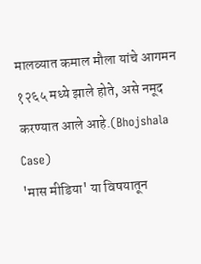मालव्यात कमाल मौला यांचे आगमन १२६५ मध्ये झाले होते, असे नमूद करण्यात आले आहे.(Bhojshala Case)
'मास मीडिया' या विषयातून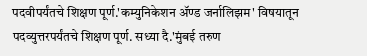पदवीपर्यंतचे शिक्षण पूर्ण.'कम्युनिकेशन ॲण्ड जर्नालिझम' विषयातून पदव्युत्तरपर्यंतचे शिक्षण पूर्ण. सध्या दै.'मुंबई तरुण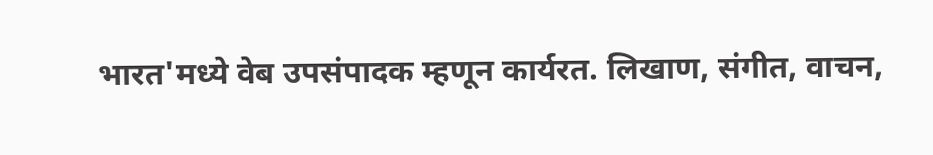भारत'मध्ये वेब उपसंपादक म्हणून कार्यरत. लिखाण, संगीत, वाचन,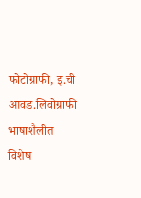फोटोग्राफी, इ.ची आवड.लिवोग्राफी भाषाशैलीत विशेष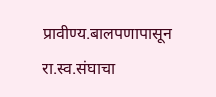प्रावीण्य.बालपणापासून रा.स्व.संघाचा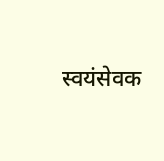स्वयंसेवक